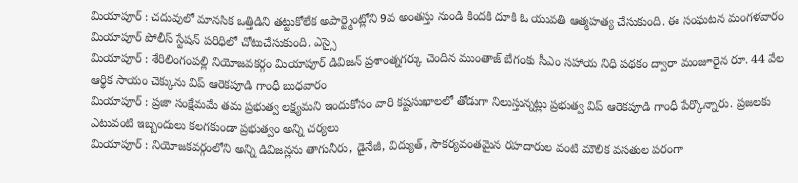మియాపూర్ : చదువులో మానసిక ఒత్తిడిని తట్టుకోలేక అపార్ట్మెంట్లోని 9వ అంతస్తు నుండి కిందకి దూకి ఓ యువతి ఆత్మహత్య చేసుకుంది. ఈ సంఘటన మంగళవారం మియాపూర్ పోలీస్ స్టేషన్ పరిధిలో చోటుచేసుకుంది. ఎస్సై
మియాపూర్ : శేరిలింగంపల్లి నియోజవకర్గం మియాపూర్ డివిజన్ ప్రశాంత్నగర్కు చెందిన ముంతాజ్ బేగంకు సీఎం సహాయ నిధి పథకం ద్వారా మంజూరైన రూ. 44 వేల ఆర్థిక సాయం చెక్కును విప్ ఆరెకపూడి గాంధీ బుధవారం
మియాపూర్ : ప్రజా సంక్షేమమే తమ ప్రభుత్వ లక్ష్యమని ఇందుకోసం వారి కష్టసుఖాలలో తోడుగా నిలుస్తున్నట్లు ప్రభుత్వ విప్ ఆరెకపూడి గాంధీ పేర్కొన్నారు. ప్రజలకు ఎటువంటి ఇబ్బందులు కలగకుండా ప్రభుత్వం అన్ని చర్యలు
మియాపూర్ : నియోజకవర్గంలోని అన్ని డివిజన్లను తాగునీరు, డైనేజీ, విద్యుత్, సౌకర్యవంతమైన రహదారుల వంటి మౌలిక వసతుల పరంగా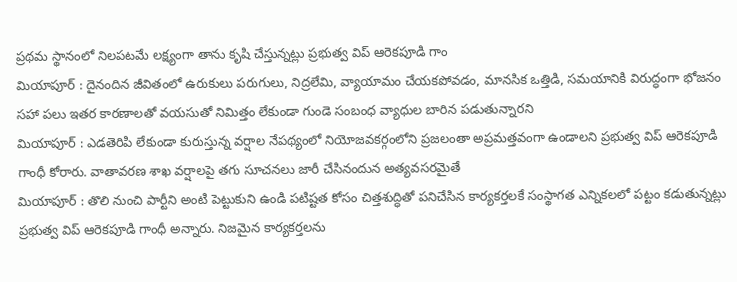ప్రథమ స్థానంలో నిలపటమే లక్ష్యంగా తాను కృషి చేస్తున్నట్లు ప్రభుత్వ విప్ ఆరెకపూడి గాం
మియాపూర్ : దైనందిన జీవితంలో ఉరుకులు పరుగులు, నిద్రలేమి, వ్యాయామం చేయకపోవడం, మానసిక ఒత్తిడి, సమయానికి విరుద్ధంగా భోజనం సహా పలు ఇతర కారణాలతో వయసుతో నిమిత్తం లేకుండా గుండె సంబంధ వ్యాధుల బారిన పడుతున్నారని
మియాపూర్ : ఎడతెరిపి లేకుండా కురుస్తున్న వర్షాల నేపథ్యంలో నియోజవకర్గంలోని ప్రజలంతా అప్రమత్తవంగా ఉండాలని ప్రభుత్వ విప్ ఆరెకపూడి గాంధీ కోరారు. వాతావరణ శాఖ వర్షాలపై తగు సూచనలు జారీ చేసినందున అత్యవసరమైతే
మియాపూర్ : తొలి నుంచి పార్టీని అంటి పెట్టుకుని ఉండి పటిష్టత కోసం చిత్తశుద్ధితో పనిచేసిన కార్యకర్తలకే సంస్థాగత ఎన్నికలలో పట్టం కడుతున్నట్లు ప్రభుత్వ విప్ ఆరెకపూడి గాంధీ అన్నారు. నిజమైన కార్యకర్తలను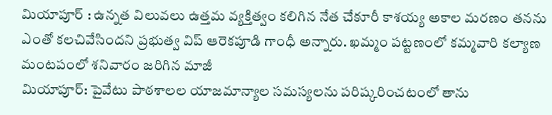మియాపూర్ : ఉన్నత విలువలు ఉత్తమ వ్యక్తిత్వం కలిగిన నేత చేకూరీ కాశయ్య అకాల మరణం తనను ఎంతో కలచివేసిందని ప్రభుత్వ విప్ ఆరెకపూడి గాంధీ అన్నారు. ఖమ్మం పట్టణంలో కమ్మవారి కల్యాణ మంటపంలో శనివారం జరిగిన మాజీ
మియాపూర్: పైవేటు పాఠశాలల యాజమాన్యాల సమస్యలను పరిష్కరించటంలో తాను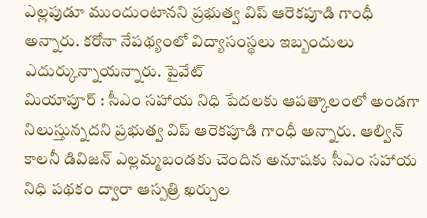ఎల్లపుడూ ముందుంటానని ప్రభుత్వ విప్ ఆరెకపూడి గాంధీ అన్నారు. కరోనా నేపథ్యంలో విద్యాసంస్థలు ఇబ్బందులు ఎదుర్కున్నాయన్నారు. పైవేట్
మియాపూర్ : సీఎం సహాయ నిధి పేదలకు ఆపత్కాలంలో అండగా నిలుస్తున్నదని ప్రభుత్వ విప్ ఆరెకపూడి గాంధీ అన్నారు. ఆల్విన్ కాలనీ డివిజన్ ఎల్లమ్మబండకు చెందిన అనూషకు సీఎం సహాయ నిధి పథకం ద్వారా ఆస్పత్రి ఖర్చుల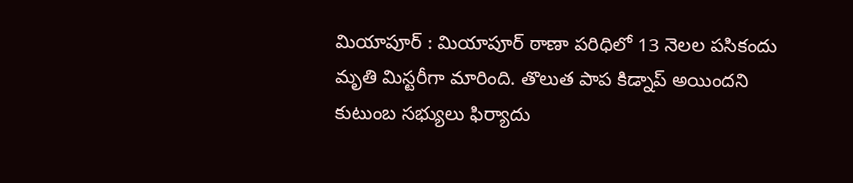మియాపూర్ : మియాపూర్ ఠాణా పరిధిలో 13 నెలల పసికందు మృతి మిస్టరీగా మారింది. తొలుత పాప కిడ్నాప్ అయిందని కుటుంబ సభ్యులు ఫిర్యాదు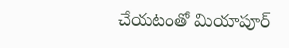చేయటంతో మియాపూర్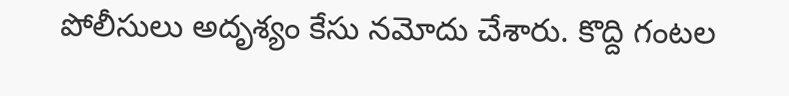పోలీసులు అదృశ్యం కేసు నమోదు చేశారు. కొద్ది గంటల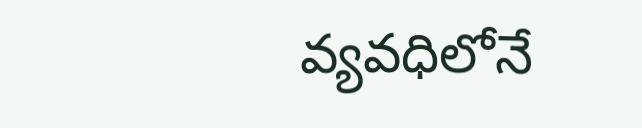వ్యవధిలోనే